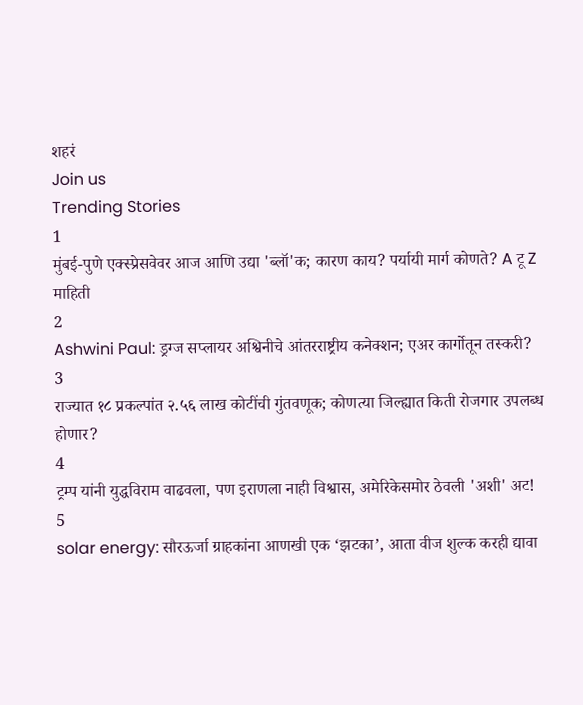शहरं
Join us
Trending Stories
1
मुंबई-पुणे एक्स्प्रेसवेवर आज आणि उद्या 'ब्लॉ'क; कारण काय? पर्यायी मार्ग कोणते? A टू Z माहिती
2
Ashwini Paul: ड्रग्ज सप्लायर अश्विनीचे आंतरराष्ट्रीय कनेक्शन; एअर कार्गोतून तस्करी?
3
राज्यात १८ प्रकल्पांत २.५६ लाख कोटींची गुंतवणूक; कोणत्या जिल्ह्यात किती रोजगार उपलब्ध होणार?
4
ट्रम्प यांनी युद्धविराम वाढवला, पण इराणला नाही विश्वास, अमेरिकेसमोर ठेवली 'अशी' अट!
5
solar energy: सौरऊर्जा ग्राहकांना आणखी एक ‘झटका’, आता वीज शुल्क करही द्यावा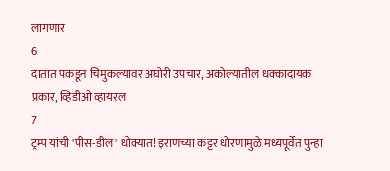लागणार
6
दातात पकडून चिमुकल्यावर अघोरी उपचार, अकोल्यातील धक्कादायक प्रकार, व्हिडीओ व्हायरल
7
ट्रम्प यांची 'पीस-डील' धोक्यात! इराणच्या कट्टर धोरणामुळे मध्यपूर्वेत पुन्हा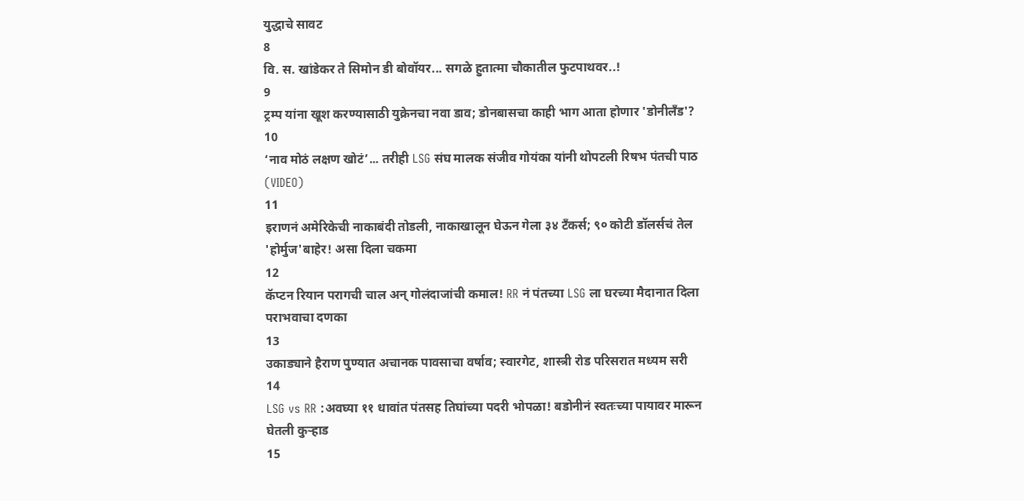युद्धाचे सावट
8
वि. स. खांडेकर ते सिमोन डी बोवॉयर... सगळे हुतात्मा चौकातील फुटपाथवर..!
9
ट्रम्प यांना खूश करण्यासाठी युक्रेनचा नवा डाव; डोनबासचा काही भाग आता होणार 'डोनीलँड'?
10
‘नाव मोठं लक्षण खोटं’... तरीही LSG संघ मालक संजीव गोयंका यांनी थोपटली रिषभ पंतची पाठ (VIDEO)
11
इराणनं अमेरिकेची नाकाबंदी तोडली, नाकाखालून घेऊन गेला ३४ टँकर्स; ९० कोटी डॉलर्सचं तेल 'होर्मुज'बाहेर! असा दिला चकमा
12
कॅप्टन रियान परागची चाल अन् गोलंदाजांची कमाल! RR नं पंतच्या LSG ला घरच्या मैदानात दिला पराभवाचा दणका
13
उकाड्याने हैराण पुण्यात अचानक पावसाचा वर्षाव; स्वारगेट, शास्त्री रोड परिसरात मध्यम सरी
14
LSG vs RR :अवघ्या ११ धावांत पंतसह तिघांच्या पदरी भोपळा! बडोनीनं स्वतःच्या पायावर मारून घेतली कुऱ्हाड
15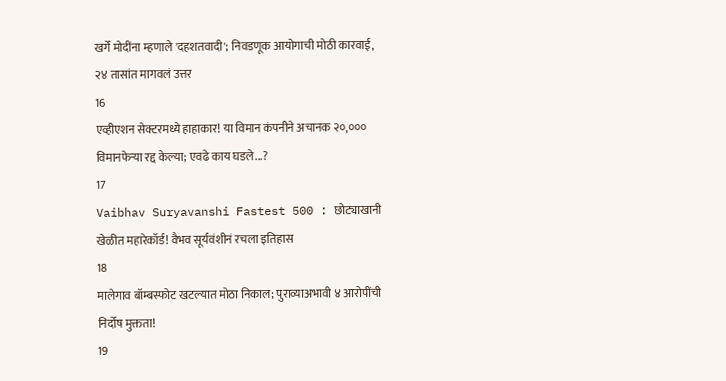खर्गे मोदींना म्हणाले 'दहशतवादी'; निवडणूक आयोगाची मोठी कारवाई, २४ तासांत मागवलं उत्तर
16
एव्हीएशन सेक्टरमध्ये हाहाकार! या विमान कंपनीने अचानक २०,००० विमानफेऱ्या रद्द केल्या; एवढे काय घडले...?
17
Vaibhav Suryavanshi Fastest 500 : छोट्याखानी खेळीत महारेकॉर्ड! वैभव सूर्यवंशीनं रचला इतिहास
18
मालेगाव बॉम्बस्फोट खटल्यात मोठा निकाल; पुराव्याअभावी ४ आरोपींची निर्दोष मुक्तता!
19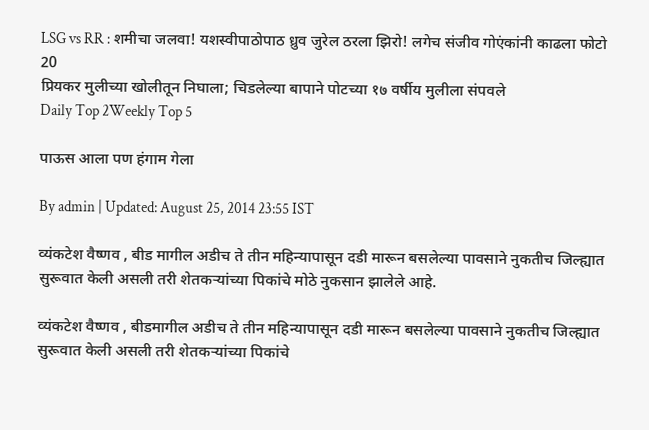LSG vs RR : शमीचा जलवा! यशस्वीपाठोपाठ ध्रुव जुरेल ठरला झिरो! लगेच संजीव गोएंकांनी काढला फोटो
20
प्रियकर मुलीच्या खोलीतून निघाला; चिडलेल्या बापाने पोटच्या १७ वर्षीय मुलीला संपवले
Daily Top 2Weekly Top 5

पाऊस आला पण हंगाम गेला

By admin | Updated: August 25, 2014 23:55 IST

व्यंकटेश वैष्णव , बीड मागील अडीच ते तीन महिन्यापासून दडी मारून बसलेल्या पावसाने नुकतीच जिल्ह्यात सुरूवात केली असली तरी शेतकऱ्यांच्या पिकांचे मोठे नुकसान झालेले आहे.

व्यंकटेश वैष्णव , बीडमागील अडीच ते तीन महिन्यापासून दडी मारून बसलेल्या पावसाने नुकतीच जिल्ह्यात सुरूवात केली असली तरी शेतकऱ्यांच्या पिकांचे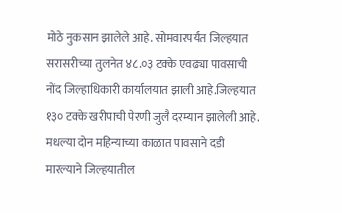मोठे नुकसान झालेले आहे. सोमवारपर्यंत जिल्हयात सरासरीच्या तुलनेत ४८.०३ टक्के एवढ्या पावसाची नोंद जिल्हाधिकारी कार्यालयात झाली आहे.जिल्हयात १३० टक्के खरीपाची पेरणी जुलै दरम्यान झालेली आहे. मधल्या दोन महिन्याच्या काळात पावसाने दडी मारल्याने जिल्हयातील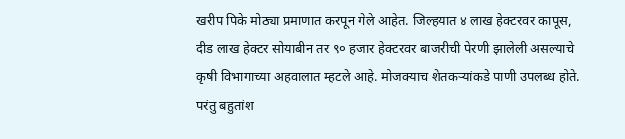खरीप पिके मोठ्या प्रमाणात करपून गेले आहेत. जिल्हयात ४ लाख हेक्टरवर कापूस, दीड लाख हेक्टर सोयाबीन तर ९० हजार हेक्टरवर बाजरीची पेरणी झालेली असल्याचे कृषी विभागाच्या अहवालात म्हटले आहे. मोजक्याच शेतकऱ्यांकडे पाणी उपलब्ध होते. परंतु बहुतांश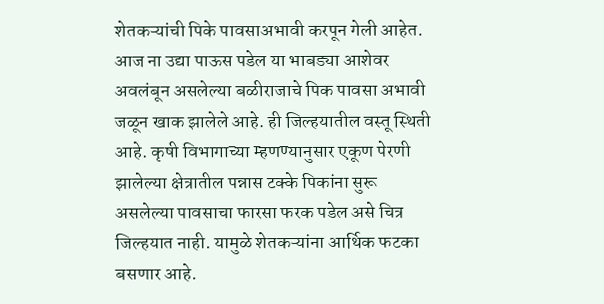शेतकऱ्यांची पिके पावसाअभावी करपून गेली आहेत. आज ना उद्या पाऊस पडेल या भाबड्या आशेवर अवलंबून असलेल्या बळीराजाचे पिक पावसा अभावी जळून खाक झालेले आहे. ही जिल्हयातील वस्तू स्थिती आहे. कृषी विभागाच्या म्हणण्यानुसार एकूण पेरणी झालेल्या क्षेत्रातील पन्नास टक्के पिकांना सुरू असलेल्या पावसाचा फारसा फरक पडेल असे चित्र जिल्हयात नाही. यामुळे शेतकऱ्यांना आर्थिक फटका बसणार आहे.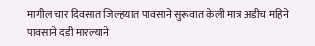मागील चार दिवसात जिल्हयात पावसाने सुरूवात केली मात्र अडीच महिने पावसाने दडी मारल्याने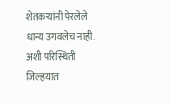शेतकऱ्यांनी पेरलेले धान्य उगवलेच नाही. अशी परिस्थिती जिल्हयात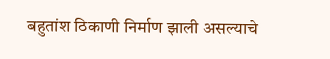बहुतांश ठिकाणी निर्माण झाली असल्याचे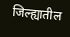जिल्ह्यातील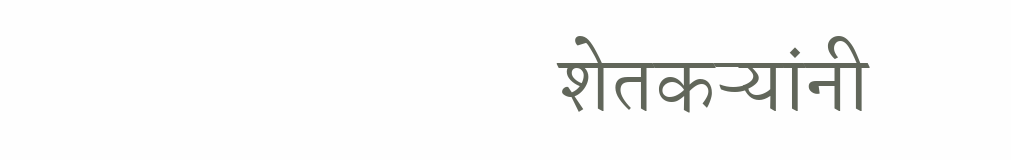शेतकऱ्यांनी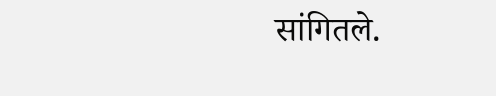सांगितले.